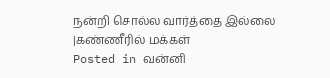நன்றி சொல்ல வார்த்தை இல்லை |கண்ணீரில் மக்கள்
Posted in வன்னி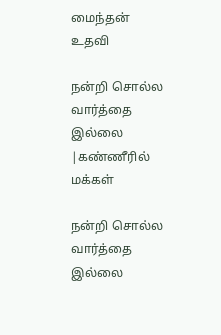மைந்தன் உதவி

நன்றி சொல்ல வார்த்தை இல்லை |கண்ணீரில் மக்கள்

நன்றி சொல்ல வார்த்தை இல்லை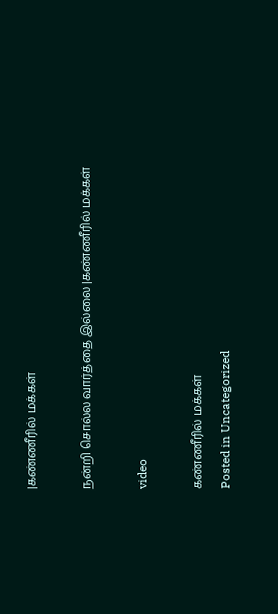|கண்ணீரில் மக்கள்

நன்றி சொல்ல வார்த்தை இல்லை |கண்ணீரில் மக்கள்

video

கண்ணீரில் மக்கள்
Posted in Uncategorized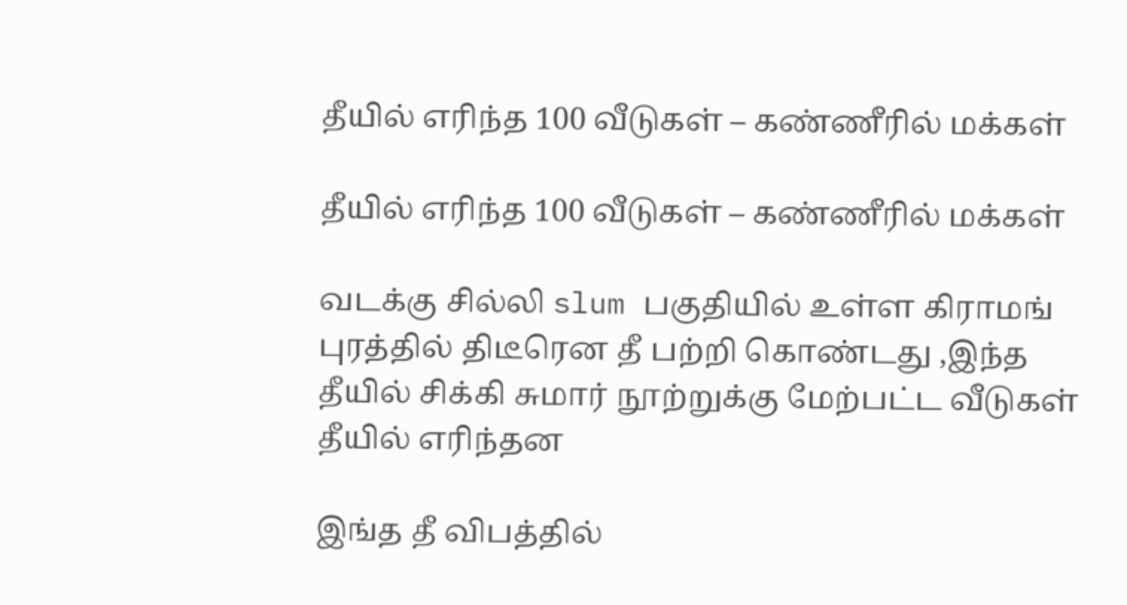தீயில் எரிந்த 100 வீடுகள் – கண்ணீரில் மக்கள்

தீயில் எரிந்த 100 வீடுகள் – கண்ணீரில் மக்கள்

வடக்கு சில்லி slum பகுதியில் உள்ள கிராமங் புரத்தில் திடீரென தீ பற்றி கொண்டது ,இந்த தீயில் சிக்கி சுமார் நூற்றுக்கு மேற்பட்ட வீடுகள் தீயில் எரிந்தன

இங்த தீ விபத்தில்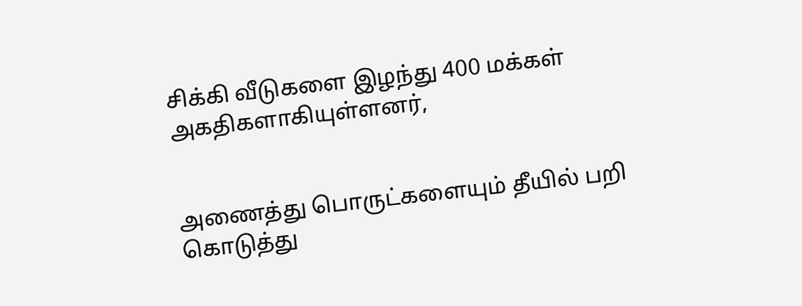சிக்கி வீடுகளை இழந்து 400 மக்கள் அகதிகளாகியுள்ளனர்,


அணைத்து பொருட்களையும் தீயில் பறி கொடுத்து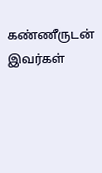கண்ணீருடன் இவர்கள்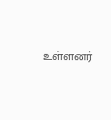உள்ளனர்